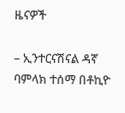ዜናዎች

– ኢንተርናሽናል ዳኛ ባምላክ ተሰማ በቶኪዮ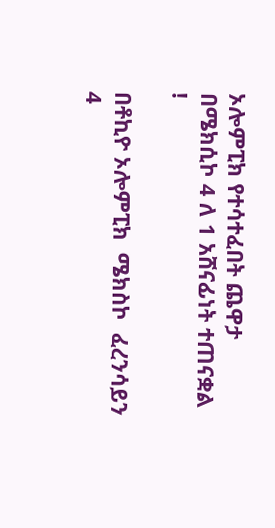ኦሎምፒክ የተሳተፈበት ጨዋታ በሜክሲኮ 4 ለ 1 አሸናፊነት ተጠናቋል !

በቶኪዮ ኦሎምፒክ  ሜክስኮ  ፈረንሳይን 4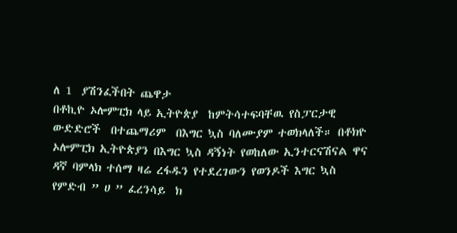ለ 1  ያሽንፈችበት ጨዋታ
በቶኪዮ ኦሎምፒክ ላይ ኢትዮጵያ  ከምትሳተፍባቸዉ የስፓርታዊ  ውድድሮች  በተጨማሪም  በእግር ኳስ ባለሙያም ተወክላለች። በቶክዮ ኦሎምፒክ ኢትዮጵያን በእግር ኳስ ዳኝነት የወከለው ኢንተርናሽናል ዋና ዳኛ ባምላክ ተሰማ ዛሬ ረፋዱን የተደረገውን የወንዶች እግር ኳስ የምድብ ” ሀ ” ፈረንሳይ  ክ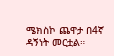ሜክስኮ ጨዋታ በ4ኛ ዳኝነት መርቷል።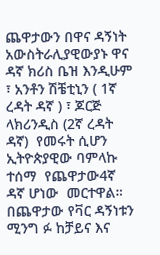ጨዋታውን በዋና ዳኝነት አውስትራሊያዊውያኑ ዋና ዳኛ ክሪስ ቤዝ እንዲሁም ፣ አንቶን ሽቼቲኒን ( 1ኛ ረዳት ዳኛ ) ፣ ጆርጅ ላክሪንዲስ (2ኛ ረዳት ዳኛ)  የመሩት ሲሆን ኢትዮጵያዊው ባምላኩ ተሰማ  የጨዋታው4ኛ ዳኛ ሆነው  መርተዋል። በጨዋታው የቫር ዳኝነቱን ሚንግ ፉ ከቻይና እና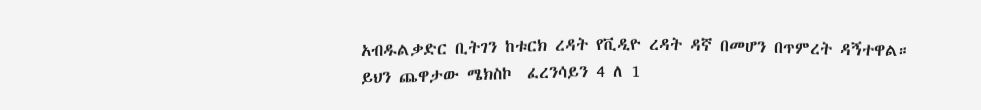አብዱልቃድር ቢትገን ከቱርክ ረዳት የቪዲዮ ረዳት ዳኛ በመሆን በጥምረት ዳኝተዋል።  ይህን ጨዋታው ሜክስኮ  ፈረንሳይን 4 ለ 1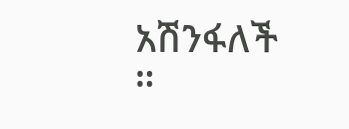አሽንፋለች ።